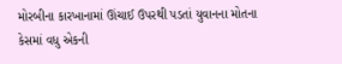મોરબીના કારખાનામાં ઊંચાઈ ઉપરથી પડતાં યુવાનના મોતના કેસમાં વધુ એકની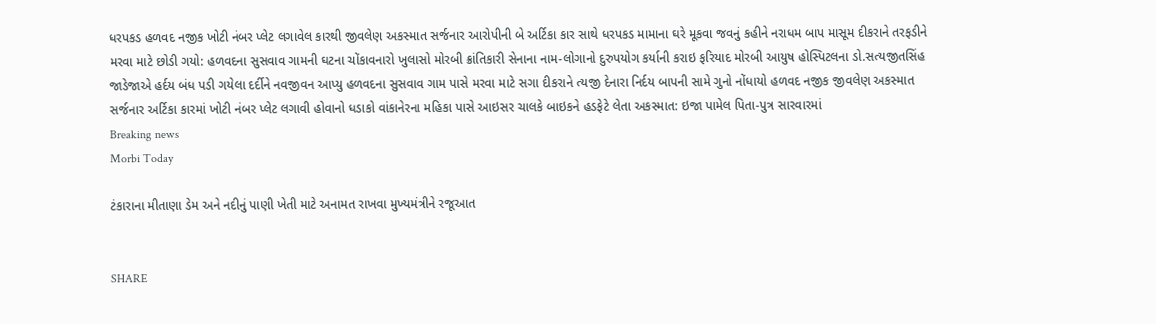ધરપકડ હળવદ નજીક ખોટી નંબર પ્લેટ લગાવેલ કારથી જીવલેણ અકસ્માત સર્જનાર આરોપીની બે અર્ટિકા કાર સાથે ધરપકડ મામાના ઘરે મૂકવા જવનું કહીને નરાધમ બાપ માસૂમ દીકરાને તરફડીને મરવા માટે છોડી ગયો: હળવદના સુસવાવ ગામની ઘટના ચોંકાવનારો ખુલાસો મોરબી ક્રાંતિકારી સેનાના નામ-લોગાનો દુરુપયોગ કર્યાની કરાઇ ફરિયાદ મોરબી આયુષ હોસ્પિટલના ડો.સત્યજીતસિંહ જાડેજાએ હર્દય બંધ પડી ગયેલા દર્દીને નવજીવન આપ્યુ હળવદના સુસવાવ ગામ પાસે મરવા માટે સગા દીકરાને ત્યજી દેનારા નિર્દય બાપની સામે ગુનો નોંધાયો હળવદ નજીક જીવલેણ અકસ્માત સર્જનાર અર્ટિકા કારમાં ખોટી નંબર પ્લેટ લગાવી હોવાનો ધડાકો વાંકાનેરના મહિકા પાસે આઇસર ચાલકે બાઇકને હડફેટે લેતા અકસ્માત: ઇજા પામેલ પિતા-પુત્ર સારવારમાં
Breaking news
Morbi Today

ટંકારાના મીતાણા ડેમ અને નદીનું પાણી ખેતી માટે અનામત રાખવા મુખ્યમંત્રીને રજૂઆત


SHARE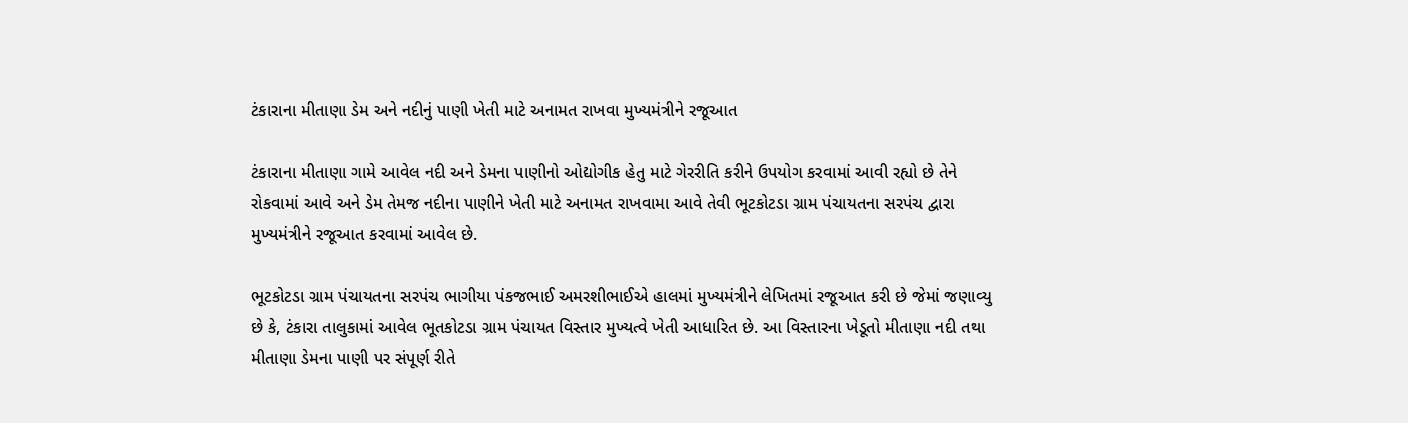ટંકારાના મીતાણા ડેમ અને નદીનું પાણી ખેતી માટે અનામત રાખવા મુખ્યમંત્રીને રજૂઆત

ટંકારાના મીતાણા ગામે આવેલ નદી અને ડેમના પાણીનો ઓદ્યોગીક હેતુ માટે ગેરરીતિ કરીને ઉપયોગ કરવામાં આવી રહ્યો છે તેને રોકવામાં આવે અને ડેમ તેમજ નદીના પાણીને ખેતી માટે અનામત રાખવામા આવે તેવી ભૂટકોટડા ગ્રામ પંચાયતના સરપંચ દ્વારા મુખ્યમંત્રીને રજૂઆત કરવામાં આવેલ છે.

ભૂટકોટડા ગ્રામ પંચાયતના સરપંચ ભાગીયા પંકજભાઈ અમરશીભાઈએ હાલમાં મુખ્યમંત્રીને લેખિતમાં રજૂઆત કરી છે જેમાં જણાવ્યુ છે કે, ટંકારા તાલુકામાં આવેલ ભૂતકોટડા ગ્રામ પંચાયત વિસ્તાર મુખ્યત્વે ખેતી આધારિત છે. આ વિસ્તારના ખેડૂતો મીતાણા નદી તથા મીતાણા ડેમના પાણી પર સંપૂર્ણ રીતે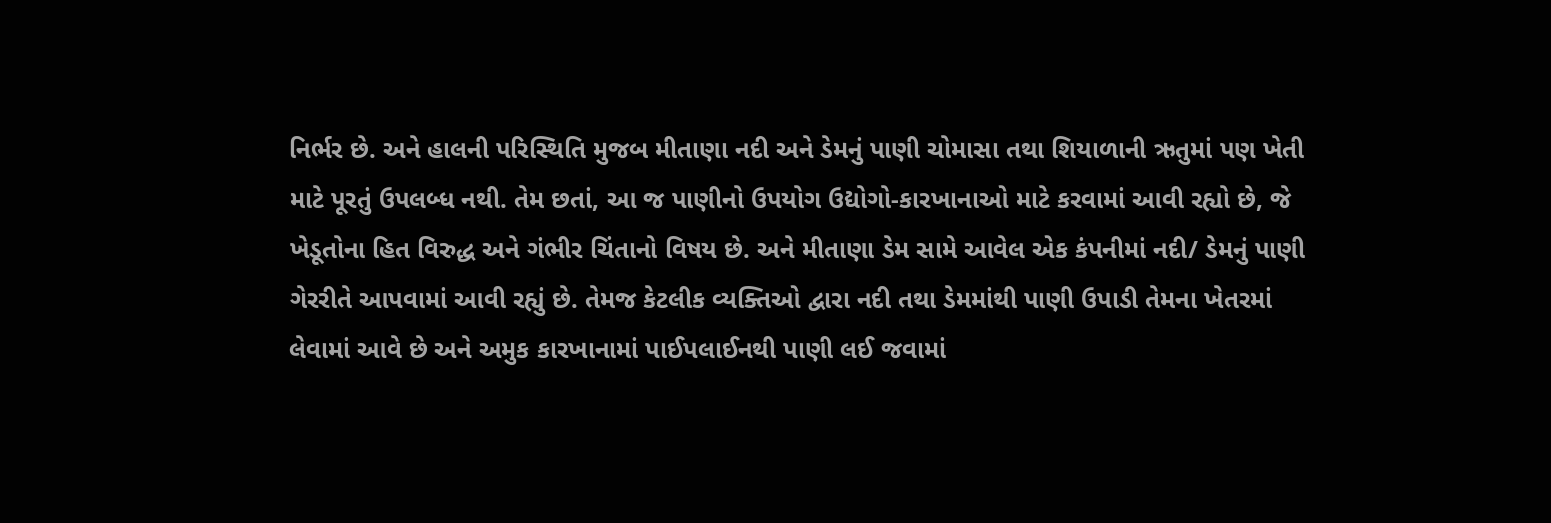નિર્ભર છે. અને હાલની પરિસ્થિતિ મુજબ મીતાણા નદી અને ડેમનું પાણી ચોમાસા તથા શિયાળાની ઋતુમાં પણ ખેતી માટે પૂરતું ઉપલબ્ધ નથી. તેમ છતાં, આ જ પાણીનો ઉપયોગ ઉદ્યોગો-કારખાનાઓ માટે કરવામાં આવી રહ્યો છે, જે ખેડૂતોના હિત વિરુદ્ધ અને ગંભીર ચિંતાનો વિષય છે. અને મીતાણા ડેમ સામે આવેલ એક કંપનીમાં નદી/ ડેમનું પાણી ગેરરીતે આપવામાં આવી રહ્યું છે. તેમજ કેટલીક વ્યક્તિઓ દ્વારા નદી તથા ડેમમાંથી પાણી ઉપાડી તેમના ખેતરમાં લેવામાં આવે છે અને અમુક કારખાનામાં પાઈપલાઈનથી પાણી લઈ જવામાં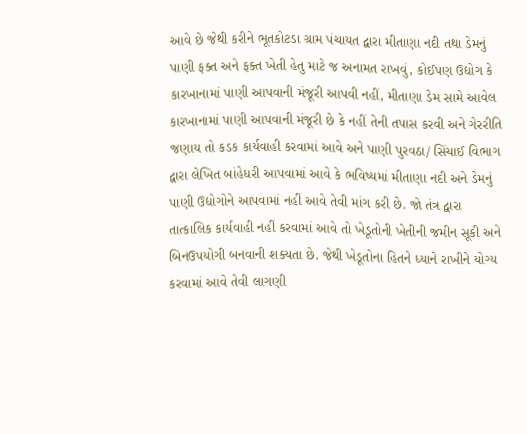આવે છે જેથી કરીને ભૂતકોટડા ગ્રામ પંચાયત દ્વારા મીતાણા નદી તથા ડેમનું પાણી ફક્ત અને ફક્ત ખેતી હેતુ માટે જ અનામત રાખવું, કોઈપણ ઉદ્યોગ કે કારખાનામાં પાણી આપવાની મંજૂરી આપવી નહીં, મીતાણા ડેમ સામે આવેલ કારખાનામાં પાણી આપવાની મંજૂરી છે કે નહીં તેની તપાસ કરવી અને ગેરરીતિ જણાય તો કડક કાર્યવાહી કરવામાં આવે અને પાણી પુરવઠા/ સિંચાઈ વિભાગ દ્વારા લેખિત બાંહેધરી આપવામાં આવે કે ભવિષ્યમાં મીતાણા નદી અને ડેમનું પાણી ઉદ્યોગોને આપવામાં નહીં આવે તેવી માંગ કરી છે. જો તંત્ર દ્વારા તાત્કાલિક કાર્યવાહી નહીં કરવામાં આવે તો ખેડૂતોની ખેતીની જમીન સૂકી અને બિનઉપયોગી બનવાની શક્યતા છે. જેથી ખેડૂતોના હિતને ધ્યાને રાખીને યોગ્ય કરવામાં આવે તેવી લાગણી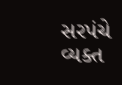સરપંચે વ્યક્ત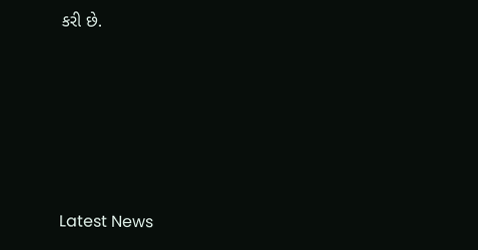કરી છે.






Latest News